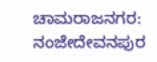ಚಾಮರಾಜನಗರ: ನಂಜೇದೇವನಪುರ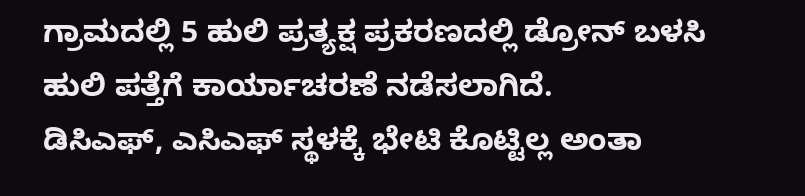ಗ್ರಾಮದಲ್ಲಿ 5 ಹುಲಿ ಪ್ರತ್ಯಕ್ಷ ಪ್ರಕರಣದಲ್ಲಿ ಡ್ರೋನ್ ಬಳಸಿ ಹುಲಿ ಪತ್ತೆಗೆ ಕಾರ್ಯಾಚರಣೆ ನಡೆಸಲಾಗಿದೆ.
ಡಿಸಿಎಫ್, ಎಸಿಎಫ್ ಸ್ಥಳಕ್ಕೆ ಭೇಟಿ ಕೊಟ್ಟಿಲ್ಲ ಅಂತಾ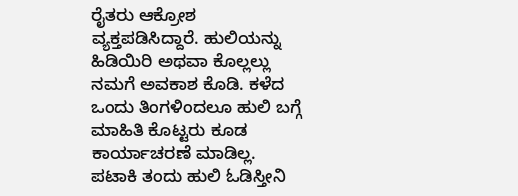ರೈತರು ಆಕ್ರೋಶ ವ್ಯಕ್ತಪಡಿಸಿದ್ದಾರೆ. ಹುಲಿಯನ್ನು ಹಿಡಿಯಿರಿ ಅಥವಾ ಕೊಲ್ಲಲ್ಲು ನಮಗೆ ಅವಕಾಶ ಕೊಡಿ. ಕಳೆದ ಒಂದು ತಿಂಗಳಿಂದಲೂ ಹುಲಿ ಬಗ್ಗೆ ಮಾಹಿತಿ ಕೊಟ್ಟರು ಕೂಡ ಕಾರ್ಯಾಚರಣೆ ಮಾಡಿಲ್ಲ.
ಪಟಾಕಿ ತಂದು ಹುಲಿ ಓಡಿಸ್ತೀನಿ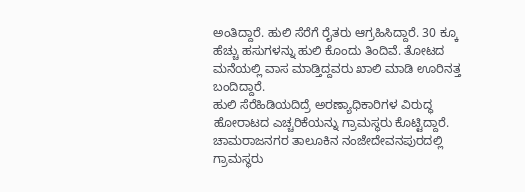ಅಂತಿದ್ದಾರೆ. ಹುಲಿ ಸೆರೆಗೆ ರೈತರು ಆಗ್ರಹಿಸಿದ್ದಾರೆ. 30 ಕ್ಕೂ ಹೆಚ್ಚು ಹಸುಗಳನ್ನು ಹುಲಿ ಕೊಂದು ತಿಂದಿವೆ. ತೋಟದ ಮನೆಯಲ್ಲಿ ವಾಸ ಮಾಡ್ತಿದ್ದವರು ಖಾಲಿ ಮಾಡಿ ಊರಿನತ್ತ ಬಂದಿದ್ದಾರೆ.
ಹುಲಿ ಸೆರೆಹಿಡಿಯದಿದ್ರೆ ಅರಣ್ಯಾಧಿಕಾರಿಗಳ ವಿರುದ್ಧ ಹೋರಾಟದ ಎಚ್ಚರಿಕೆಯನ್ನು ಗ್ರಾಮಸ್ಥರು ಕೊಟ್ಟಿದ್ದಾರೆ. ಚಾಮರಾಜನಗರ ತಾಲೂಕಿನ ನಂಜೇದೇವನಪುರದಲ್ಲಿ ಗ್ರಾಮಸ್ಥರು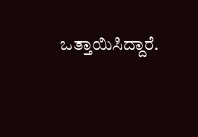ಒತ್ತಾಯಿಸಿದ್ದಾರೆ.